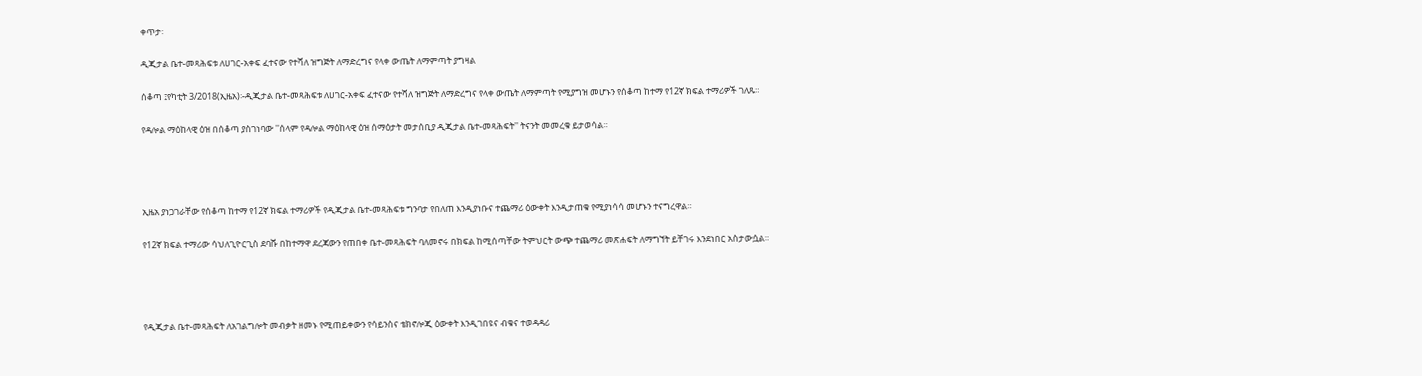ቀጥታ፡

ዲጂታል ቤተ-መጻሕፍቱ ለሀገር-አቀፍ ፈተናው የተሻለ ዝግጅት ለማድረግና የላቀ ውጤት ለማምጣት ያግዛል

ሰቆጣ ፤የካቲት 3/2018(ኢዜአ)፡-ዲጂታል ቤተ-መጻሕፍቱ ለሀገር-አቀፍ ፈተናው የተሻለ ዝግጅት ለማድረግና የላቀ ውጤት ለማምጣት የሚያግዝ መሆኑን የሰቆጣ ከተማ የ12ኛ ክፍል ተማሪዎች ገለጹ።

የዳሎል ማዕከላዊ ዕዝ በሰቆጣ ያስገነባው ''ሰላም የዳሎል ማዕከላዊ ዕዝ ሰማዕታት መታሰቢያ ዲጂታል ቤተ-መጻሕፍት'' ትናንት መመረቁ ይታወሳል።




ኢዜአ ያነጋገራቸው የሰቆጣ ከተማ የ12ኛ ክፍል ተማሪዎች የዲጂታል ቤተ-መጻሕፍቱ ግንባታ የበለጠ እንዲያነቡና ተጨማሪ ዕውቀት እንዲታጠቁ የሚያነሳሳ መሆኑን ተናግረዋል።

የ12ኛ ክፍል ተማሪው ሳህለጊዮርጊስ ደባሹ በከተማዋ ደረጃውን የጠበቀ ቤተ-መጻሕፍት ባለመኖሩ በክፍል ከሚሰጣቸው ትምህርት ውጭ ተጨማሪ መጽሐፍት ለማግኘት ይቸገሩ እንደነበር አስታውሷል።




የዲጂታል ቤተ-መጻሕፍት ለአገልግሎት መብቃት ዘመኑ የሚጠይቀውን የሳይንስና ቴክኖሎጂ ዕውቀት እንዲገበዩና ብቁና ተወዳዳሪ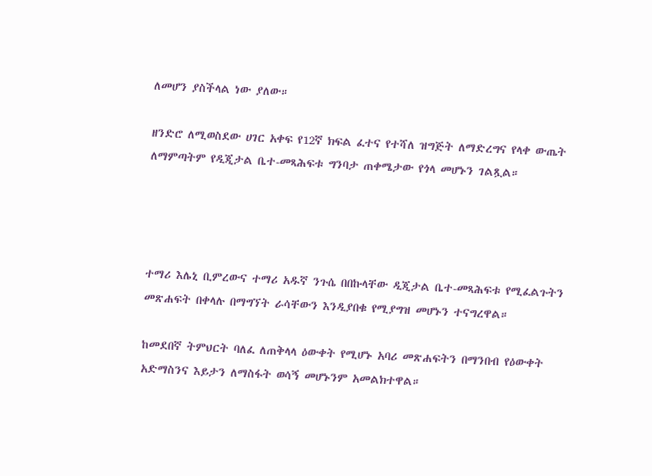ለመሆን ያስችላል ነው ያለው።

ዘንድሮ ለሚወስደው ሀገር አቀፍ የ12ኛ ክፍል ፈተና የተሻለ ዝግጅት ለማድረግና የላቀ ውጤት ለማምጣትም የዲጂታል ቤተ-መጻሕፍቱ ግንባታ ጠቀሜታው የጎላ መሆኑን ገልጿል።




ተማሪ እሌኒ ቢምረውና ተማሪ አዱኛ ንጉሴ በበኩላቸው ዲጂታል ቤተ-መጻሕፍቱ የሚፈልጉትን መጽሐፍት በቀላሉ በማግኘት ራሳቸውን እንዲያበቁ የሚያግዝ መሆኑን ተናግረዋል።

ከመደበኛ ትምህርት ባለፈ ለጠቅላላ ዕውቀት የሚሆኑ አባሪ መጽሐፍትን በማንበብ የዕውቀት አድማስንና እይታን ለማስፋት ወሳኝ መሆኑንም አመልክተዋል።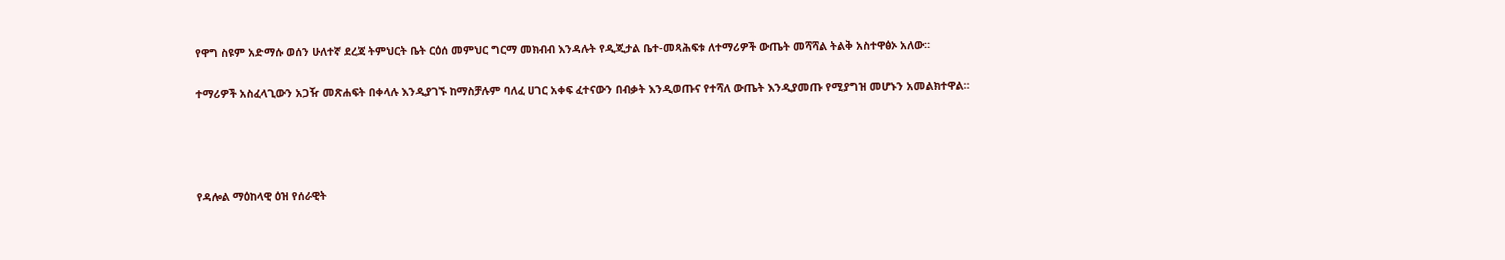የዋግ ስዩም አድማሱ ወሰን ሁለተኛ ደረጃ ትምህርት ቤት ርዕሰ መምህር ግርማ መክብብ እንዳሉት የዲጂታል ቤተ-መጻሕፍቱ ለተማሪዎች ውጤት መሻሻል ትልቅ አስተዋፅኦ አለው።

ተማሪዎች አስፈላጊውን አጋዥ መጽሐፍት በቀላሉ እንዲያገኙ ከማስቻሉም ባለፈ ሀገር አቀፍ ፈተናውን በብቃት እንዲወጡና የተሻለ ውጤት እንዲያመጡ የሚያግዝ መሆኑን አመልክተዋል።




የዳሎል ማዕከላዊ ዕዝ የሰራዊት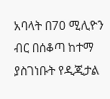አባላት በ70 ሚሊዮን ብር በሰቆጣ ከተማ ያስገነቡት የዲጂታል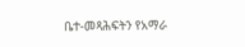ቤተ-መጻሕፍትን የአማራ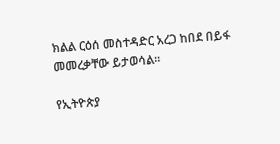ክልል ርዕሰ መስተዳድር አረጋ ከበደ በይፋ መመረቃቸው ይታወሳል።

የኢትዮጵያ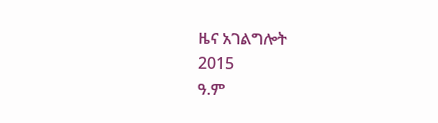ዜና አገልግሎት
2015
ዓ.ም